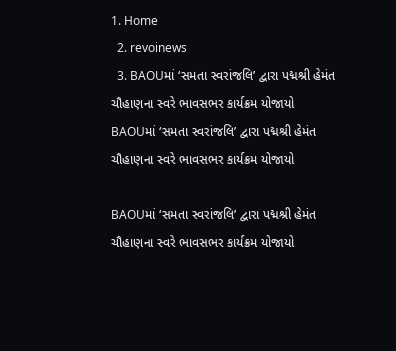1. Home
  2. revoinews
  3. BAOUમાં ‘સમતા સ્વરાંજલિ’ દ્વારા પદ્મશ્રી હેમંત ચૌહાણના સ્વરે ભાવસભર કાર્યક્રમ યોજાયો
BAOUમાં ‘સમતા સ્વરાંજલિ’ દ્વારા પદ્મશ્રી હેમંત ચૌહાણના સ્વરે ભાવસભર કાર્યક્રમ યોજાયો

BAOUમાં ‘સમતા સ્વરાંજલિ’ દ્વારા પદ્મશ્રી હેમંત ચૌહાણના સ્વરે ભાવસભર કાર્યક્રમ યોજાયો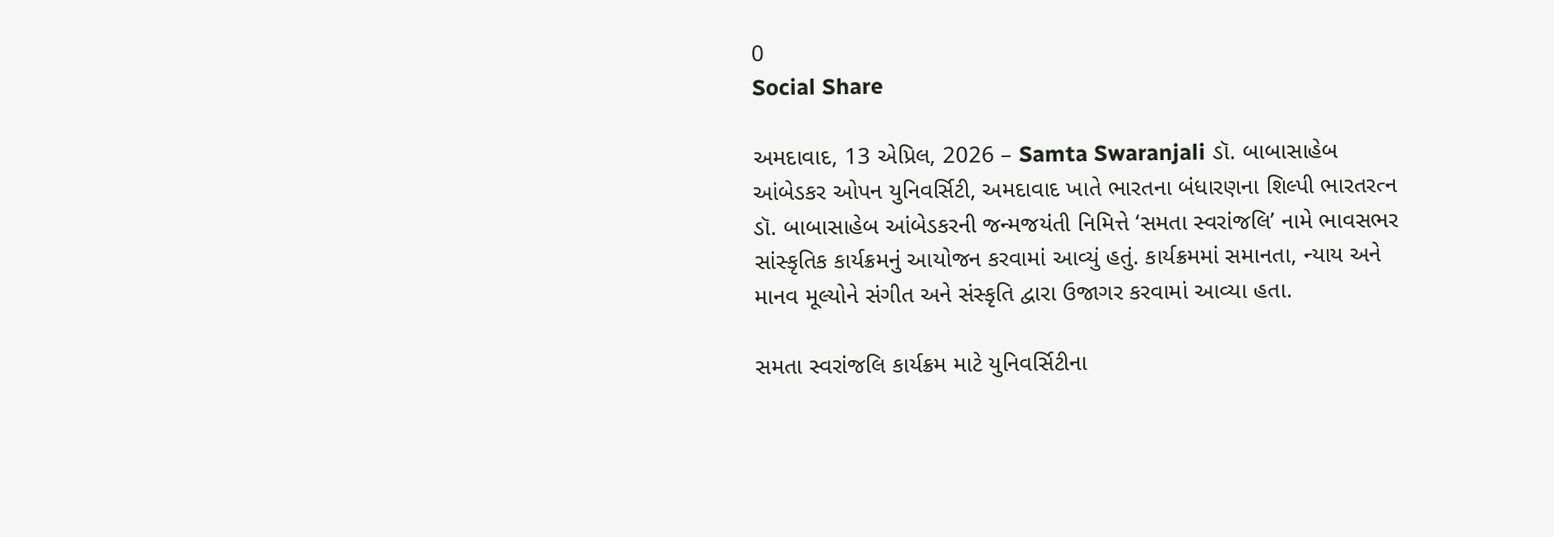0
Social Share

અમદાવાદ, 13 એપ્રિલ, 2026 – Samta Swaranjali ડૉ. બાબાસાહેબ આંબેડકર ઓપન યુનિવર્સિટી, અમદાવાદ ખાતે ભારતના બંધારણના શિલ્પી ભારતરત્ન ડૉ. બાબાસાહેબ આંબેડકરની જન્મજયંતી નિમિત્તે ‘સમતા સ્વરાંજલિ’ નામે ભાવસભર સાંસ્કૃતિક કાર્યક્રમનું આયોજન કરવામાં આવ્યું હતું. કાર્યક્રમમાં સમાનતા, ન્યાય અને માનવ મૂલ્યોને સંગીત અને સંસ્કૃતિ દ્વારા ઉજાગર કરવામાં આવ્યા હતા.

સમતા સ્વરાંજલિ કાર્યક્રમ માટે યુનિવર્સિટીના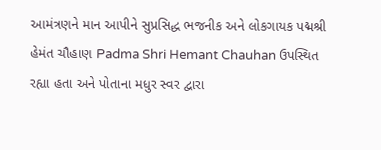આમંત્રણને માન આપીને સુપ્રસિદ્ધ ભજનીક અને લોકગાયક પદ્મશ્રી હેમંત ચૌહાણ Padma Shri Hemant Chauhan ઉપસ્થિત રહ્યા હતા અને પોતાના મધુર સ્વર દ્વારા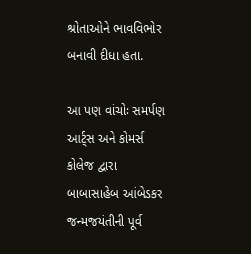શ્રોતાઓને ભાવવિભોર બનાવી દીધા હતા.

આ પણ વાંચોઃ સમર્પણ આર્ટ્સ અને કોમર્સ કોલેજ દ્વારા બાબાસાહેબ આંબેડકર જન્મજયંતીની પૂર્વ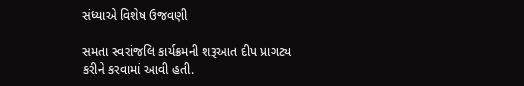સંધ્યાએ વિશેષ ઉજવણી

સમતા સ્વરાંજલિ કાર્યક્રમની શરૂઆત દીપ પ્રાગટ્ય કરીને કરવામાં આવી હતી.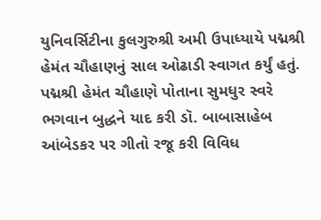યુનિવર્સિટીના કુલગુરુશ્રી અમી ઉપાધ્યાયે પદ્મશ્રી હેમંત ચૌહાણનું સાલ ઓઢાડી સ્વાગત કર્યું હતું. પદ્મશ્રી હેમંત ચૌહાણે પોતાના સુમધુર સ્વરે ભગવાન બુદ્ધને યાદ કરી ડૉ. બાબાસાહેબ આંબેડકર પર ગીતો રજૂ કરી વિવિધ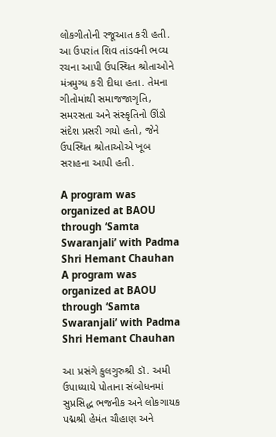લોકગીતોની રજૂઆત કરી હતી. આ ઉપરાંત શિવ તાંડવની ભવ્ય રચના આપી ઉપસ્થિત શ્રોતાઓને મંત્રમુગ્ધ કરી દીધા હતા. તેમના ગીતોમાંથી સમાજજાગૃતિ, સમરસતા અને સંસ્કૃતિનો ઊંડો સંદેશ પ્રસરી ગયો હતો, જેને ઉપસ્થિત શ્રોતાઓએ ખૂબ સરાહના આપી હતી.

A program was organized at BAOU through ‘Samta Swaranjali’ with Padma Shri Hemant Chauhan
A program was organized at BAOU through ‘Samta Swaranjali’ with Padma Shri Hemant Chauhan

આ પ્રસંગે કુલગુરુશ્રી ડૉ. અમી ઉપાધ્યાયે પોતાના સંબોધનમાં સુપ્રસિદ્ધ ભજનીક અને લોકગાયક પદ્મશ્રી હેમંત ચૌહાણ અને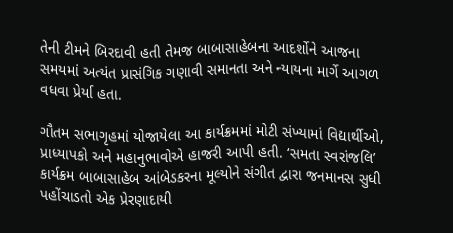તેની ટીમને બિરદાવી હતી તેમજ બાબાસાહેબના આદર્શોને આજના સમયમાં અત્યંત પ્રાસંગિક ગણાવી સમાનતા અને ન્યાયના માર્ગે આગળ વધવા પ્રેર્યા હતા.

ગૌતમ સભાગૃહમાં યોજાયેલા આ કાર્યક્રમમાં મોટી સંખ્યામાં વિદ્યાર્થીઓ, પ્રાધ્યાપકો અને મહાનુભાવોએ હાજરી આપી હતી. ‘સમતા સ્વરાંજલિ’ કાર્યક્રમ બાબાસાહેબ આંબેડકરના મૂલ્યોને સંગીત દ્વારા જનમાનસ સુધી પહોંચાડતો એક પ્રેરણાદાયી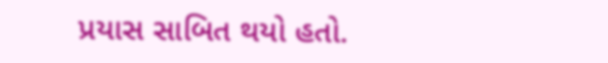પ્રયાસ સાબિત થયો હતો.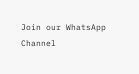Join our WhatsApp Channel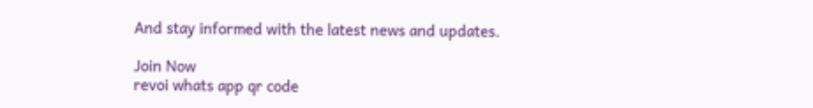And stay informed with the latest news and updates.

Join Now
revoi whats app qr code